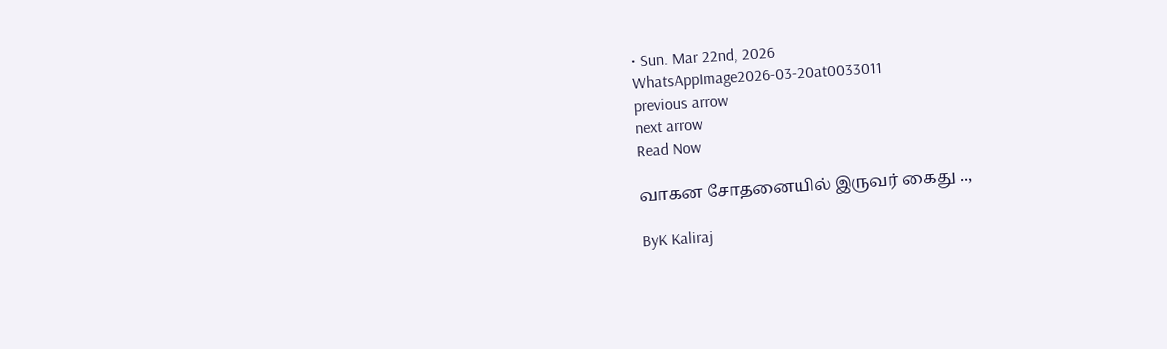• Sun. Mar 22nd, 2026
WhatsAppImage2026-03-20at0033011
previous arrow
next arrow
Read Now

வாகன சோதனையில் இருவர் கைது ..,

ByK Kaliraj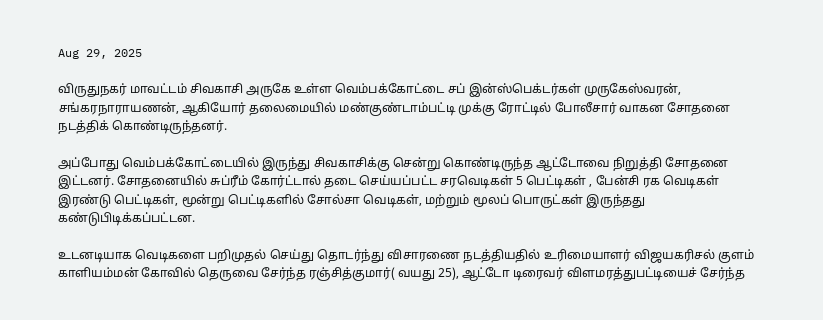Aug 29, 2025

விருதுநகர் மாவட்டம் சிவகாசி அருகே உள்ள வெம்பக்கோட்டை சப் இன்ஸ்பெக்டர்கள் முருகேஸ்வரன், சங்கரநாராயணன், ஆகியோர் தலைமையில் மண்குண்டாம்பட்டி முக்கு ரோட்டில் போலீசார் வாகன சோதனை நடத்திக் கொண்டிருந்தனர்.

அப்போது வெம்பக்கோட்டையில் இருந்து சிவகாசிக்கு சென்று கொண்டிருந்த ஆட்டோவை நிறுத்தி சோதனை இட்டனர். சோதனையில் சுப்ரீம் கோர்ட்டால் தடை செய்யப்பட்ட சரவெடிகள் 5 பெட்டிகள் , பேன்சி ரக வெடிகள் இரண்டு பெட்டிகள், மூன்று பெட்டிகளில் சோல்சா வெடிகள், மற்றும் மூலப் பொருட்கள் இருந்தது கண்டுபிடிக்கப்பட்டன.

உடனடியாக வெடிகளை பறிமுதல் செய்து தொடர்ந்து விசாரணை நடத்தியதில் உரிமையாளர் விஜயகரிசல் குளம் காளியம்மன் கோவில் தெருவை சேர்ந்த ரஞ்சித்குமார்( வயது 25), ஆட்டோ டிரைவர் விளமரத்துபட்டியைச் சேர்ந்த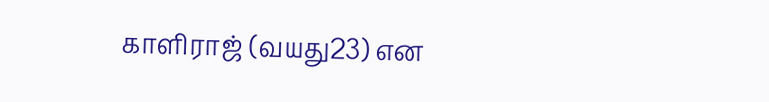காளிராஜ் (வயது23) என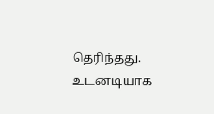தெரிந்தது. உடனடியாக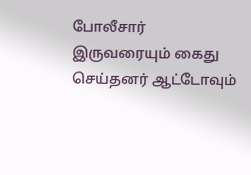போலீசார் இருவரையும் கைது செய்தனர் ஆட்டோவும்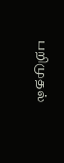பறிமுதல்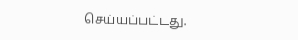செய்யப்பட்டது.